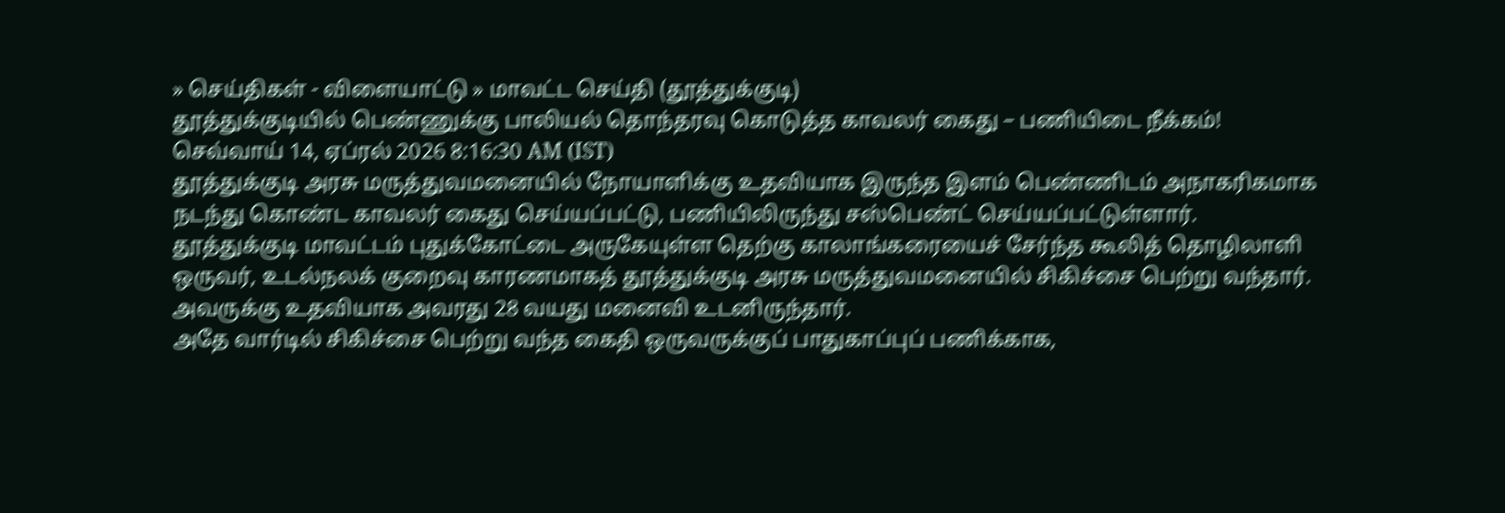» செய்திகள் - விளையாட்டு » மாவட்ட செய்தி (தூத்துக்குடி)
தூத்துக்குடியில் பெண்ணுக்கு பாலியல் தொந்தரவு கொடுத்த காவலர் கைது – பணியிடை நீக்கம்!
செவ்வாய் 14, ஏப்ரல் 2026 8:16:30 AM (IST)
தூத்துக்குடி அரசு மருத்துவமனையில் நோயாளிக்கு உதவியாக இருந்த இளம் பெண்ணிடம் அநாகரிகமாக நடந்து கொண்ட காவலர் கைது செய்யப்பட்டு, பணியிலிருந்து சஸ்பெண்ட் செய்யப்பட்டுள்ளார்.
தூத்துக்குடி மாவட்டம் புதுக்கோட்டை அருகேயுள்ள தெற்கு காலாங்கரையைச் சேர்ந்த கூலித் தொழிலாளி ஒருவர், உடல்நலக் குறைவு காரணமாகத் தூத்துக்குடி அரசு மருத்துவமனையில் சிகிச்சை பெற்று வந்தார். அவருக்கு உதவியாக அவரது 28 வயது மனைவி உடனிருந்தார்.
அதே வார்டில் சிகிச்சை பெற்று வந்த கைதி ஒருவருக்குப் பாதுகாப்புப் பணிக்காக,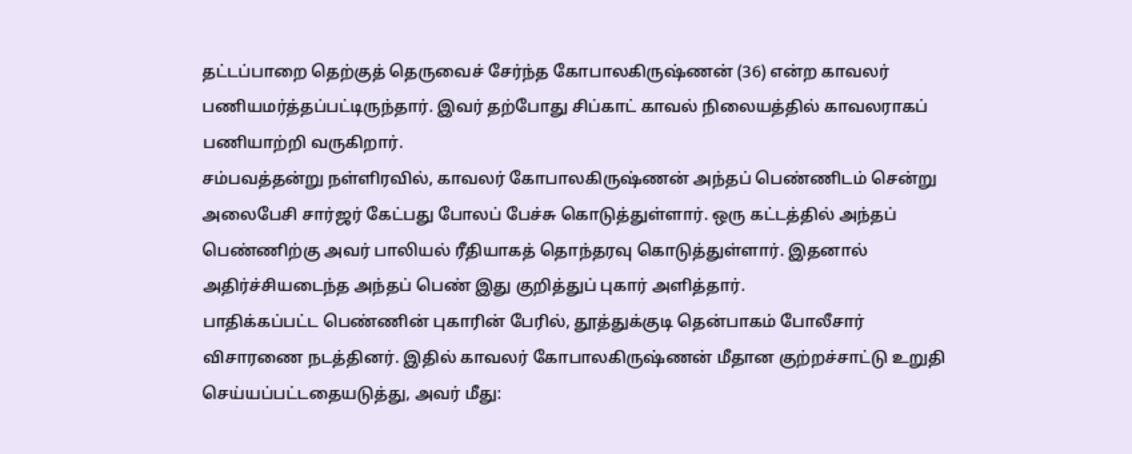தட்டப்பாறை தெற்குத் தெருவைச் சேர்ந்த கோபாலகிருஷ்ணன் (36) என்ற காவலர் பணியமர்த்தப்பட்டிருந்தார். இவர் தற்போது சிப்காட் காவல் நிலையத்தில் காவலராகப் பணியாற்றி வருகிறார்.
சம்பவத்தன்று நள்ளிரவில், காவலர் கோபாலகிருஷ்ணன் அந்தப் பெண்ணிடம் சென்று அலைபேசி சார்ஜர் கேட்பது போலப் பேச்சு கொடுத்துள்ளார். ஒரு கட்டத்தில் அந்தப் பெண்ணிற்கு அவர் பாலியல் ரீதியாகத் தொந்தரவு கொடுத்துள்ளார். இதனால் அதிர்ச்சியடைந்த அந்தப் பெண் இது குறித்துப் புகார் அளித்தார்.
பாதிக்கப்பட்ட பெண்ணின் புகாரின் பேரில், தூத்துக்குடி தென்பாகம் போலீசார் விசாரணை நடத்தினர். இதில் காவலர் கோபாலகிருஷ்ணன் மீதான குற்றச்சாட்டு உறுதி செய்யப்பட்டதையடுத்து, அவர் மீது: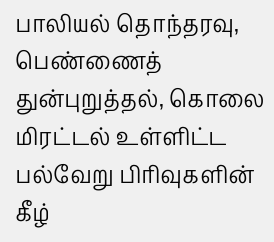பாலியல் தொந்தரவு, பெண்ணைத் துன்புறுத்தல், கொலை மிரட்டல் உள்ளிட்ட பல்வேறு பிரிவுகளின் கீழ்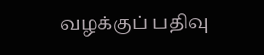வழக்குப் பதிவு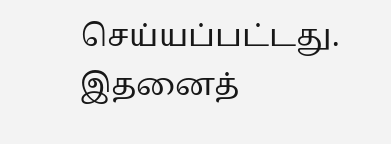செய்யப்பட்டது.
இதனைத்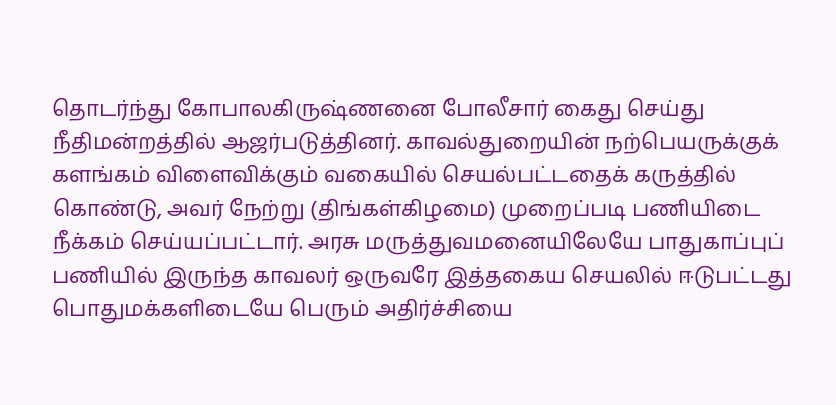தொடர்ந்து கோபாலகிருஷ்ணனை போலீசார் கைது செய்து நீதிமன்றத்தில் ஆஜர்படுத்தினர். காவல்துறையின் நற்பெயருக்குக் களங்கம் விளைவிக்கும் வகையில் செயல்பட்டதைக் கருத்தில் கொண்டு, அவர் நேற்று (திங்கள்கிழமை) முறைப்படி பணியிடை நீக்கம் செய்யப்பட்டார். அரசு மருத்துவமனையிலேயே பாதுகாப்புப் பணியில் இருந்த காவலர் ஒருவரே இத்தகைய செயலில் ஈடுபட்டது பொதுமக்களிடையே பெரும் அதிர்ச்சியை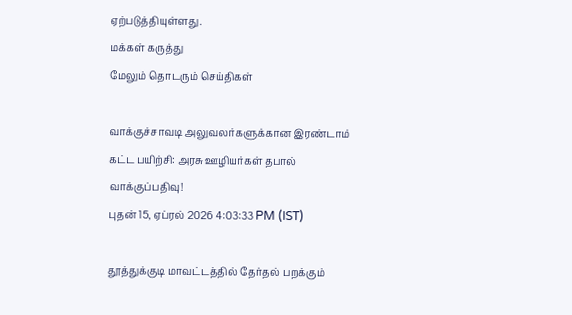ஏற்படுத்தியுள்ளது.
மக்கள் கருத்து
மேலும் தொடரும் செய்திகள்

வாக்குச்சாவடி அலுவலர்களுக்கான இரண்டாம் கட்ட பயிற்சி: அரசு ஊழியர்கள் தபால் வாக்குப்பதிவு!
புதன் 15, ஏப்ரல் 2026 4:03:33 PM (IST)

தூத்துக்குடி மாவட்டத்தில் தேர்தல் பறக்கும்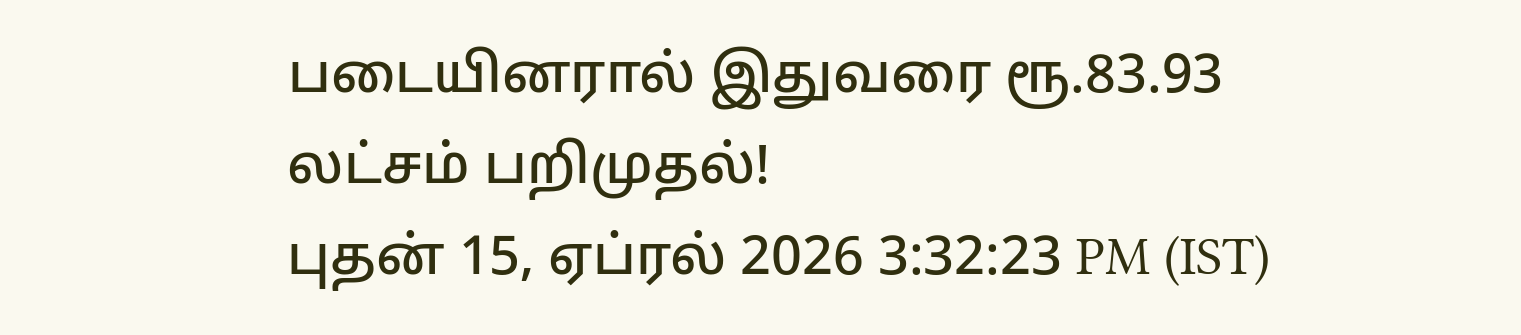படையினரால் இதுவரை ரூ.83.93 லட்சம் பறிமுதல்!
புதன் 15, ஏப்ரல் 2026 3:32:23 PM (IST)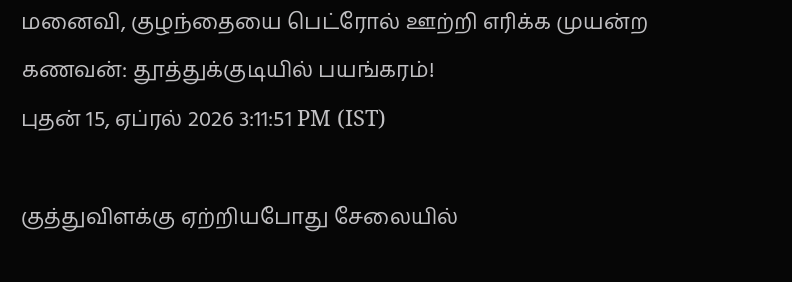மனைவி, குழந்தையை பெட்ரோல் ஊற்றி எரிக்க முயன்ற கணவன்: தூத்துக்குடியில் பயங்கரம்!
புதன் 15, ஏப்ரல் 2026 3:11:51 PM (IST)

குத்துவிளக்கு ஏற்றியபோது சேலையில்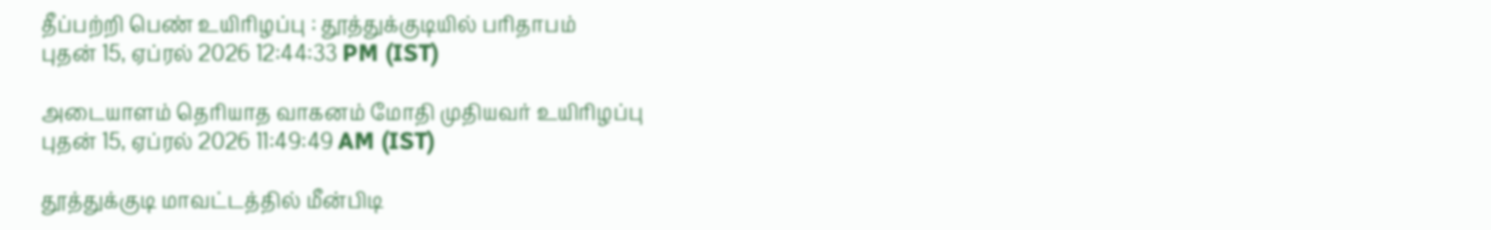தீப்பற்றி பெண் உயிரிழப்பு : தூத்துக்குடியில் பரிதாபம்
புதன் 15, ஏப்ரல் 2026 12:44:33 PM (IST)

அடையாளம் தெரியாத வாகனம் மோதி முதியவர் உயிரிழப்பு
புதன் 15, ஏப்ரல் 2026 11:49:49 AM (IST)

தூத்துக்குடி மாவட்டத்தில் மீன்பிடி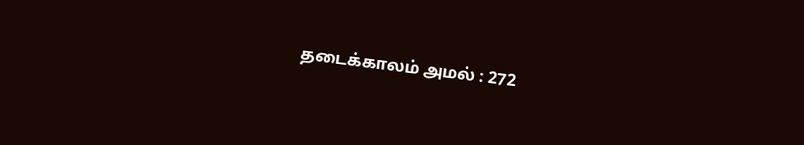தடைக்காலம் அமல் : 272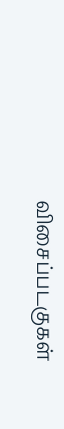விசைப்படகுகள்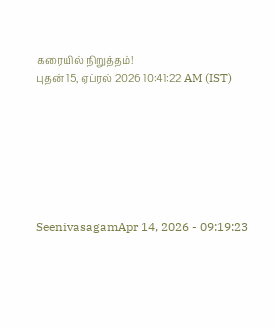கரையில் நிறுத்தம்!
புதன் 15, ஏப்ரல் 2026 10:41:22 AM (IST)







SeenivasagamApr 14, 2026 - 09:19:23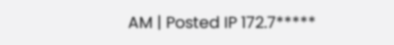AM | Posted IP 172.7*****